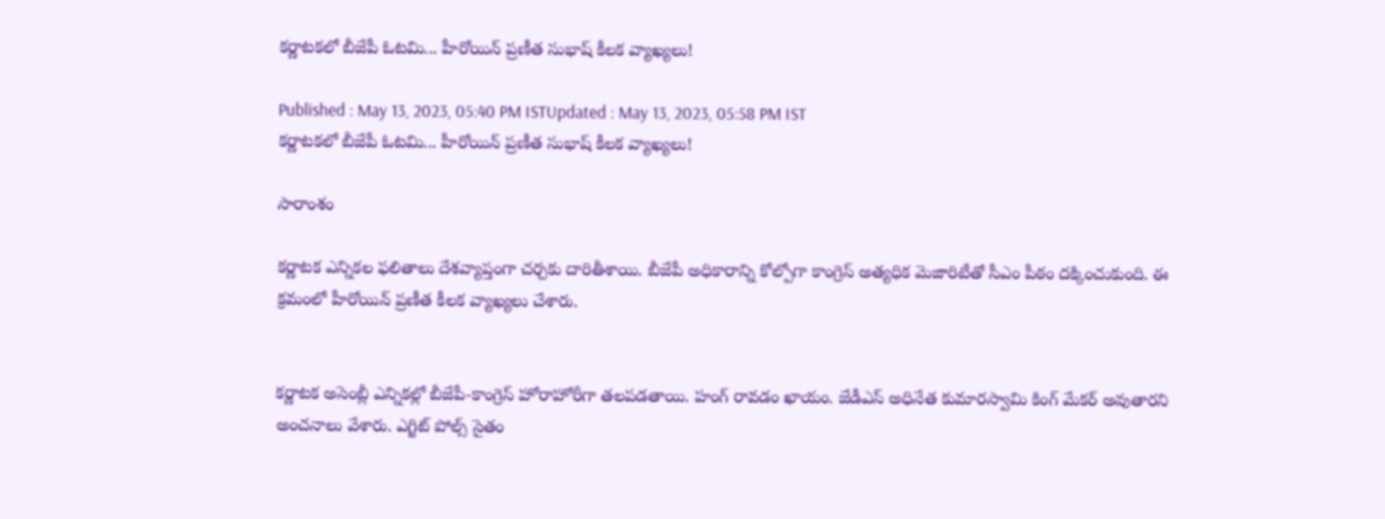కర్ణాటకలో బీజేపీ ఓటమి... హీరోయిన్ ప్రణీత సుభాష్ కీలక వ్యాఖ్యలు!

Published : May 13, 2023, 05:40 PM ISTUpdated : May 13, 2023, 05:58 PM IST
కర్ణాటకలో బీజేపీ ఓటమి... హీరోయిన్ ప్రణీత సుభాష్ కీలక వ్యాఖ్యలు!

సారాంశం

కర్ణాటక ఎన్నికల ఫలితాలు దేశవ్యాప్తంగా చర్చకు దారితీశాయి. బీజేపీ అధికారాన్ని కోల్పోగా కాంగ్రెస్ అత్యధిక మెజారిటీతో సీఎం పీఠం దక్కించుకుంది. ఈ క్రమంలో హీరోయిన్ ప్రణీత కీలక వ్యాఖ్యలు చేశారు.


కర్ణాటక అసెంబ్లీ ఎన్నికల్లో బీజేపీ-కాంగ్రెస్ హోరాహోరీగా తలపడతాయి. హంగ్ రావడం ఖాయం. జేడీఎస్ అధినేత కుమారస్వామి కింగ్ మేకర్ అవుతారని అంచనాలు వేశారు. ఎగ్జిట్ పోల్స్ సైతం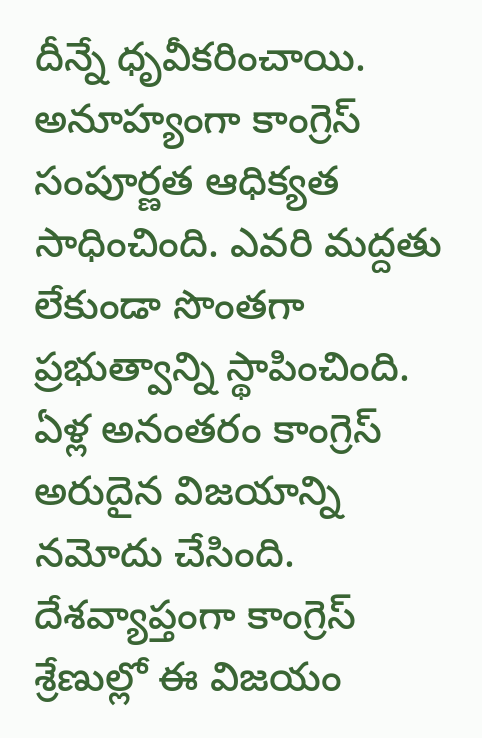దీన్నే ధృవీకరించాయి. అనూహ్యంగా కాంగ్రెస్ సంపూర్ణత ఆధిక్యత సాధించింది. ఎవరి మద్దతు లేకుండా సొంతగా ప్రభుత్వాన్ని స్థాపించింది. ఏళ్ల అనంతరం కాంగ్రెస్ అరుదైన విజయాన్ని నమోదు చేసింది. దేశవ్యాప్తంగా కాంగ్రెస్ శ్రేణుల్లో ఈ విజయం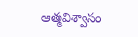ఆత్మవిశ్వాసం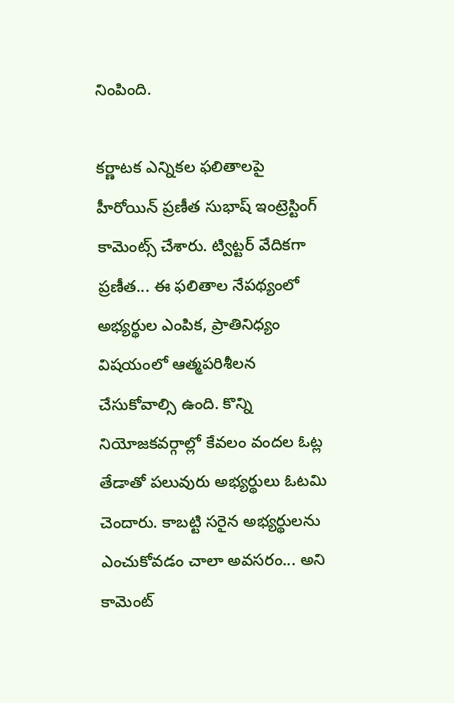నింపింది.

కర్ణాటక ఎన్నికల ఫలితాలపై హీరోయిన్ ప్రణీత సుభాష్ ఇంట్రెస్టింగ్ కామెంట్స్ చేశారు. ట్విట్టర్ వేదికగా ప్రణీత... ఈ ఫలితాల నేపథ్యంలో అభ్యర్థుల ఎంపిక, ప్రాతినిధ్యం విషయంలో ఆత్మపరిశీలన చేసుకోవాల్సి ఉంది. కొన్ని నియోజకవర్గాల్లో కేవలం వందల ఓట్ల తేడాతో పలువురు అభ్యర్థులు ఓటమి చెందారు. కాబట్టి సరైన అభ్యర్థులను ఎంచుకోవడం చాలా అవసరం... అని కామెంట్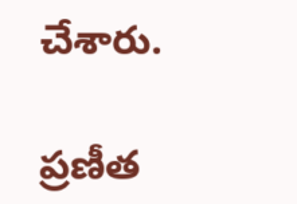చేశారు.

ప్రణీత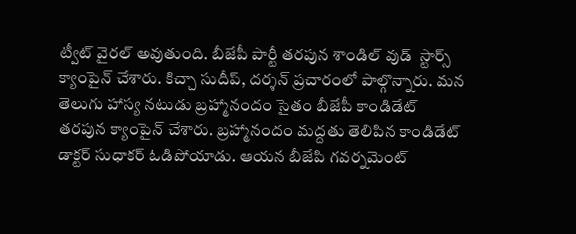ట్వీట్ వైరల్ అవుతుంది. బీజేపీ పార్టీ తరపున శాండిల్ వుడ్  స్టార్స్ క్యాంపైన్ చేశారు. కిచ్చా సుదీప్, దర్శన్ ప్రచారంలో పాల్గొన్నారు. మన తెలుగు హాస్య నటుడు బ్రహ్మానందం సైతం బీజేపీ కాండిడేట్ తరపున క్యాంపైన్ చేశారు. బ్రహ్మానందం మద్దతు తెలిపిన కాండిడేట్ డాక్టర్ సుధాకర్ ఓడిపోయాడు. ఆయన బీజేపి గవర్నమెంట్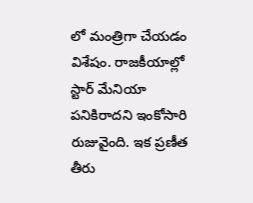లో మంత్రిగా చేయడం విశేషం. రాజకీయాల్లో స్టార్ మేనియా పనికిరాదని ఇంకోసారి రుజువైంది. ఇక ప్రణీత తీరు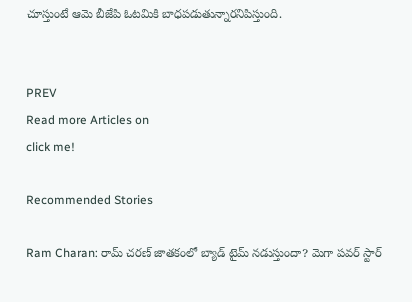చూస్తుంటే ఆమె బీజేపి ఓటమికి బాధపడుతున్నారనిపిస్తుంది.


PREV
Read more Articles on
click me!

Recommended Stories

Ram Charan: రామ్ చరణ్ జాతకంలో బ్యాడ్ టైమ్ నడుస్తుందా? మెగా పవర్ స్టార్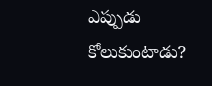ఎప్పుడు కోలుకుంటాడు?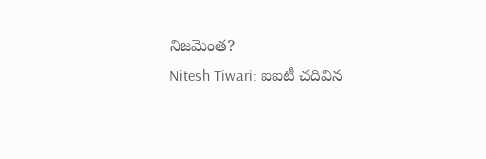నిజమెంత?
Nitesh Tiwari: ఐఐటీ చదివిన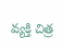వ్యక్తి చిత్ర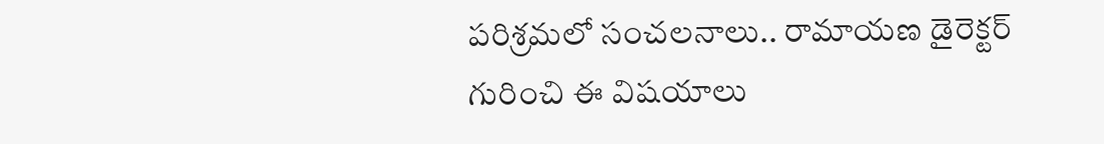పరిశ్రమలో సంచలనాలు.. రామాయణ డైరెక్టర్ గురించి ఈ విషయాలు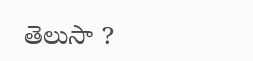తెలుసా ?